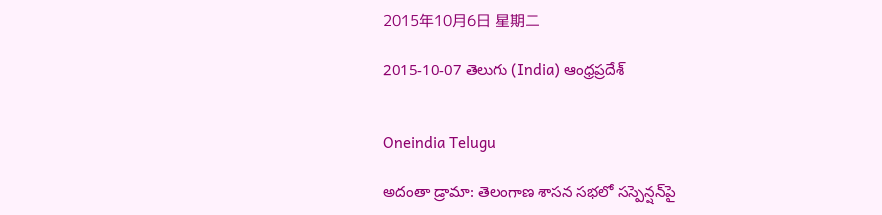2015年10月6日 星期二

2015-10-07 తెలుగు (India) ఆంధ్రప్రదేశ్


Oneindia Telugu

అదంతా డ్రామా: తెలంగాణ శాసన సభలో సస్పెన్షన్‌పై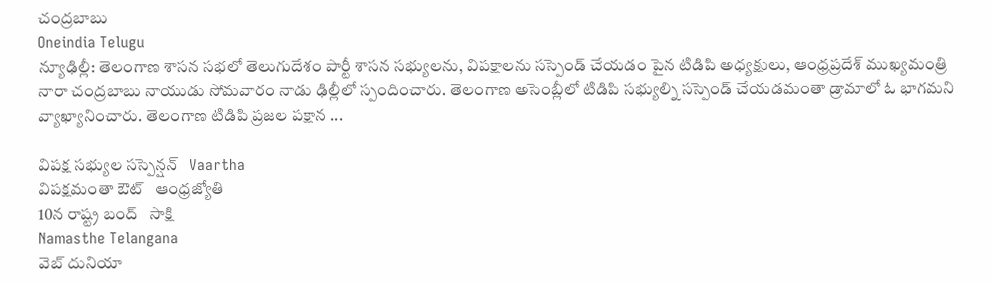చంద్రబాబు
Oneindia Telugu
న్యూఢిల్లీ: తెలంగాణ శాసన సభలో తెలుగుదేశం పార్టీ శాసన సభ్యులను, విపక్షాలను సస్పెండ్ చేయడం పైన టిడిపి అధ్యక్షులు, ఆంధ్రప్రదేశ్ ముఖ్యమంత్రి నారా చంద్రబాబు నాయుడు సోమవారం నాడు ఢిల్లీలో స్పందించారు. తెలంగాణ అసెంబ్లీలో టిడిపి సభ్యుల్ని సస్పెండ్‌ చేయడమంతా డ్రామాలో ఓ భాగమని వ్యాఖ్యానించారు. తెలంగాణ టిడిపి ప్రజల పక్షాన ...

విపక్ష సభ్యుల సస్పెన్షన్   Vaartha
విపక్షమంతా ఔట్‌   ఆంధ్రజ్యోతి
10న రాష్ట్ర బంద్   సాక్షి
Namasthe Telangana
వెబ్ దునియా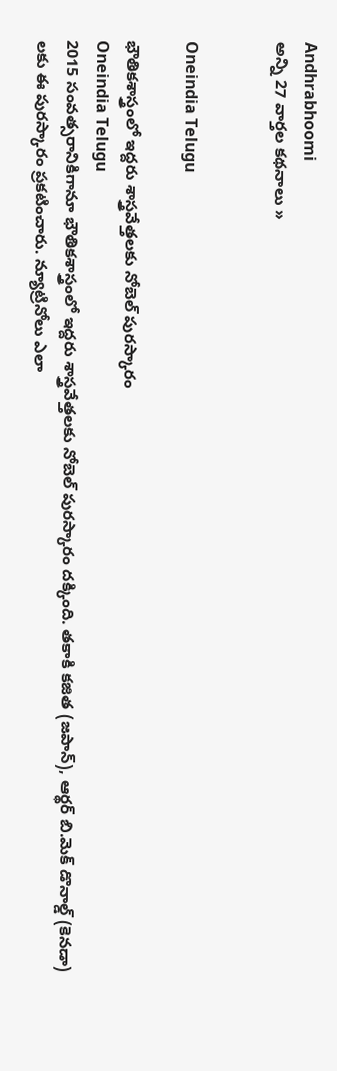Andhrabhoomi
అన్ని 27 వార్తల కథనాలు »


Oneindia Telugu

భౌతికశాస్త్రంలో ఇద్దరు శాస్త్రవేత్తలకు నోబెల్ పురస్కారం
Oneindia Telugu
2015 సంవత్సరానికిగానూ భౌతికశాస్త్రంలో ఇద్దరు శాస్త్రవేత్తలకు నోబెల్ పురస్కారం దక్కింది. తకాకి కజిత (జపాన్), ఆర్థర్ బి.మెక్ డొనాల్డ్ (కెనడా) లకు ఈ పురస్కారం ప్రకటించారు. న్యూట్రినోలు ఎలా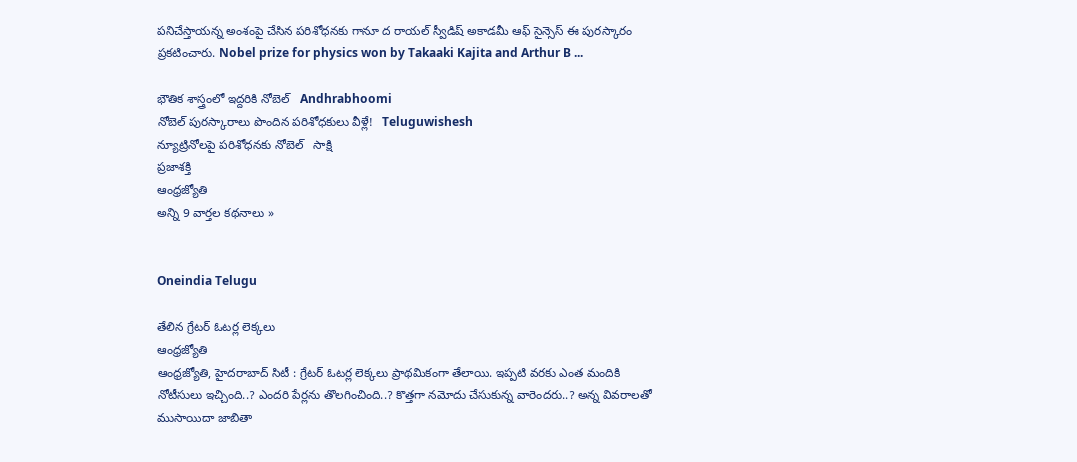పనిచేస్తాయన్న అంశంపై చేసిన పరిశోధనకు గానూ ద రాయల్‌ స్వీడిష్‌ అకాడమీ ఆఫ్‌ సైన్సెస్‌ ఈ పురస్కారం ప్రకటించారు. Nobel prize for physics won by Takaaki Kajita and Arthur B ...

భౌతిక శాస్త్రంలో ఇద్దరికి నోబెల్   Andhrabhoomi
నోబెల్ పురస్కారాలు పొందిన పరిశోధకులు వీళ్లే!   Teluguwishesh
న్యూట్రినోలపై పరిశోధనకు నోబెల్   సాక్షి
ప్రజాశక్తి
ఆంధ్రజ్యోతి
అన్ని 9 వార్తల కథనాలు »


Oneindia Telugu

తేలిన గ్రేటర్‌ ఓటర్ల లెక్కలు
ఆంధ్రజ్యోతి
ఆంధ్రజ్యోతి, హైదరాబాద్‌ సిటీ : గ్రేటర్‌ ఓటర్ల లెక్కలు ప్రాథమికంగా తేలాయి. ఇప్పటి వరకు ఎంత మందికి నోటీసులు ఇచ్చింది..? ఎందరి పేర్లను తొలగించింది..? కొత్తగా నమోదు చేసుకున్న వారెందరు..? అన్న వివరాలతో ముసాయిదా జాబితా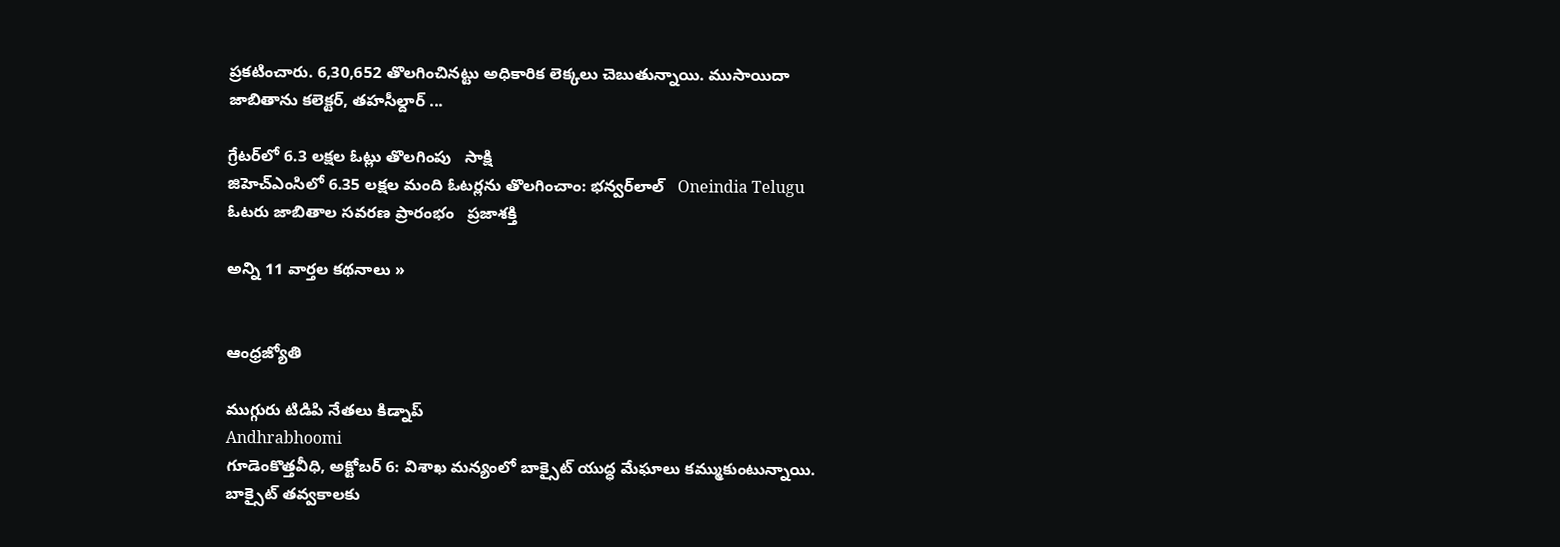ప్రకటించారు. 6,30,652 తొలగించినట్టు అధికారిక లెక్కలు చెబుతున్నాయి. ముసాయిదా జాబితాను కలెక్టర్‌, తహసీల్దార్‌ ...

గ్రేటర్‌లో 6.3 లక్షల ఓట్లు తొలగింపు   సాక్షి
జిహెచ్ఎంసిలో 6.35 లక్షల మంది ఓటర్లను తొలగించాం: భన్వర్‌లాల్   Oneindia Telugu
ఓటరు జాబితాల సవరణ ప్రారంభం   ప్రజాశక్తి

అన్ని 11 వార్తల కథనాలు »


ఆంధ్రజ్యోతి

ముగ్గురు టిడిపి నేతలు కిడ్నాప్
Andhrabhoomi
గూడెంకొత్తవీధి, అక్టోబర్ 6: విశాఖ మన్యంలో బాక్సైట్ యుద్ధ మేఘాలు కమ్ముకుంటున్నాయి. బాక్సైట్ తవ్వకాలకు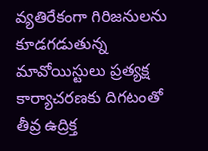వ్యతిరేకంగా గిరిజనులను కూడగడుతున్న మావోయిస్టులు ప్రత్యక్ష కార్యాచరణకు దిగటంతో తీవ్ర ఉద్రిక్త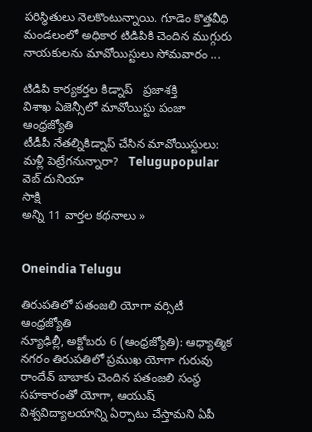పరిస్థితులు నెలకొంటున్నాయి. గూడెం కొత్తవీధి మండలంలో అధికార టిడిపికి చెందిన ముగ్గురు నాయకులను మావోయిస్టులు సోమవారం ...

టిడిపి కార్యకర్తల కిడ్నాప్‌   ప్రజాశక్తి
విశాఖ ఏజెన్సీలో మావోయిస్టు పంజా   ఆంధ్రజ్యోతి
టీడీపీ నేతల్నికిడ్నాప్ చేసిన మావోయిస్టులు: మళ్లీ పెట్రేగనున్నారా?   Telugupopular
వెబ్ దునియా
సాక్షి
అన్ని 11 వార్తల కథనాలు »


Oneindia Telugu

తిరుపతిలో పతంజలి యోగా వర్సిటీ
ఆంధ్రజ్యోతి
న్యూఢిల్లీ, అక్టోబరు 6 (ఆంధ్రజ్యోతి): ఆధ్యాత్మిక నగరం తిరుపతిలో ప్రముఖ యోగా గురువు రాందేవ్‌ బాబాకు చెందిన పతంజలి సంస్థ సహకారంతో యోగా, ఆయుష్‌ విశ్వవిద్యాలయాన్ని ఏర్పాటు చేస్తామని ఏపీ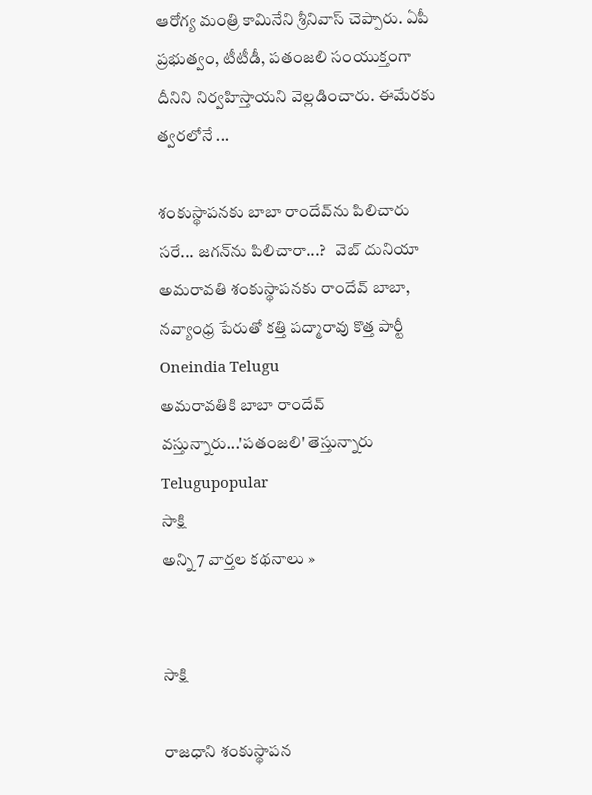ఆరోగ్య మంత్రి కామినేని శ్రీనివాస్‌ చెప్పారు. ఏపీ ప్రభుత్వం, టీటీడీ, పతంజలి సంయుక్తంగా దీనిని నిర్వహిస్తాయని వెల్లడించారు. ఈమేరకు త్వరలోనే ...

శంకుస్థాపనకు బాబా రాందేవ్‌ను పిలిచారు సరే... జగన్‌ను పిలిచారా...?   వెబ్ దునియా
అమరావతి శంకుస్థాపనకు రాందేవ్ బాబా, నవ్యాంధ్ర పేరుతో కత్తి పద్మారావు కొత్త పార్టీ   Oneindia Telugu
అమరావతికి బాబా రాందేవ్ వస్తున్నారు...'పతంజలి' తెస్తున్నారు   Telugupopular
సాక్షి
అన్ని 7 వార్తల కథనాలు »


సాక్షి

రాజధాని శంకుస్థాపన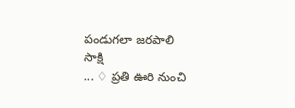పండుగలా జరపాలి
సాక్షి
... ♢ ప్రతి ఊరి నుంచి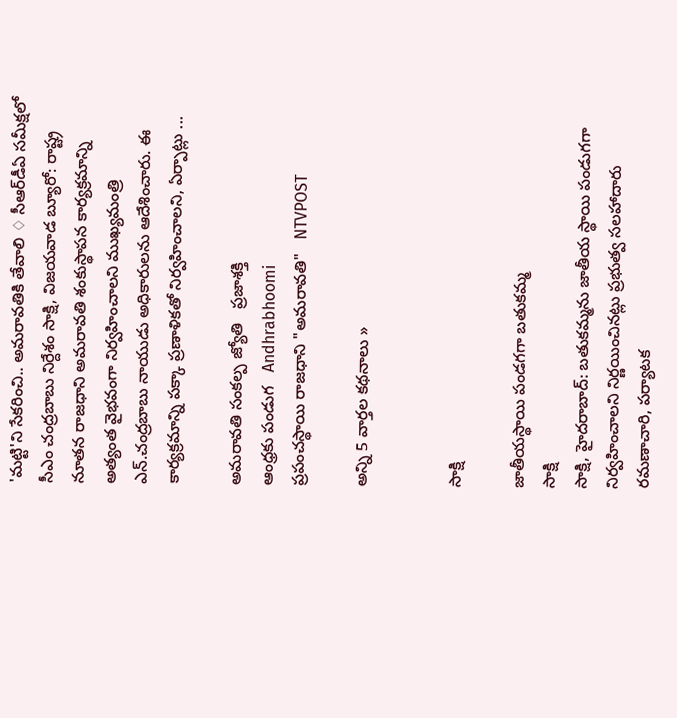'మట్టి'ని సేకరించి.. అమరావతికి తేవాలి ♢ సీఆర్‌డీఏ సమీక్షలో సీఎం చంద్రబాబు నిర్దేశం సాక్షి, విజయవాడ బ్యూరో: రాష్ట్ర నూతన రాజధాని అమరావతి శంకుస్థాపన కార్యక్రమాన్ని అత్యంత వైభవంగా నిర్వహించాలని ముఖ్యమంత్రి ఎన్.చంద్రబాబు నాయుడు అధికారులను ఆదేశించారు. ఈ కార్యక్రమాన్ని పక్కా ప్రణాళికతో నిర్వహించాలని, ఏర్పాట్లు ...

అమరావతి సంకల్ప జ్యోతి   ప్రజాశక్తి
ఆంధ్రకు పండుగ   Andhrabhoomi
ప్రపంచస్థాయి రాజధాని "అమరావతి"   NTVPOST

అన్ని 5 వార్తల కథనాలు »


సాక్షి

జాతీయస్థాయి పండగగా బతుకమ్మ
సాక్షి
సాక్షి, హైదరాబాద్: బతుకమ్మను జాతీయ స్థాయి పండుగగా నిర్వహించాలని నిర్ణయించినట్లు ప్రభుత్వ సలహాదారు రమణాచారి, పర్యాటక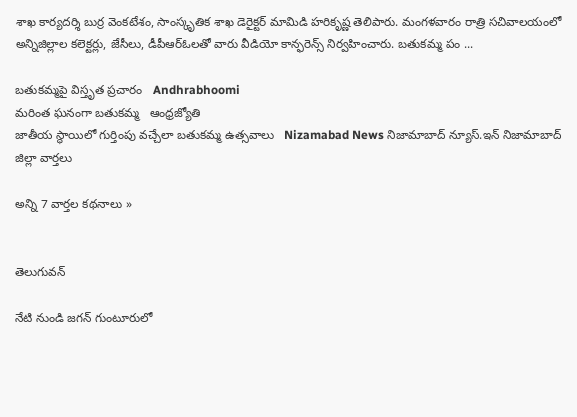శాఖ కార్యదర్శి బుర్ర వెంకటేశం, సాంస్కృతిక శాఖ డెరైక్టర్ మామిడి హరికృష్ణ తెలిపారు. మంగళవారం రాత్రి సచివాలయంలో అన్నిజిల్లాల కలెక్టర్లు, జేసీలు, డీపీఆర్‌ఓలతో వారు వీడియో కాన్ఫరెన్స్ నిర్వహించారు. బతుకమ్మ పం ...

బతుకమ్మపై విస్తృత ప్రచారం   Andhrabhoomi
మరింత ఘనంగా బతుకమ్మ   ఆంధ్రజ్యోతి
జాతీయ స్థాయిలో గుర్తింపు వచ్చేలా బతుకమ్మ ఉత్సవాలు   Nizamabad News నిజామాబాద్ న్యూస్.ఇన్ నిజామాబాద్ జిల్లా వార్తలు

అన్ని 7 వార్తల కథనాలు »


తెలుగువన్

నేటి నుండి జగన్ గుంటూరులో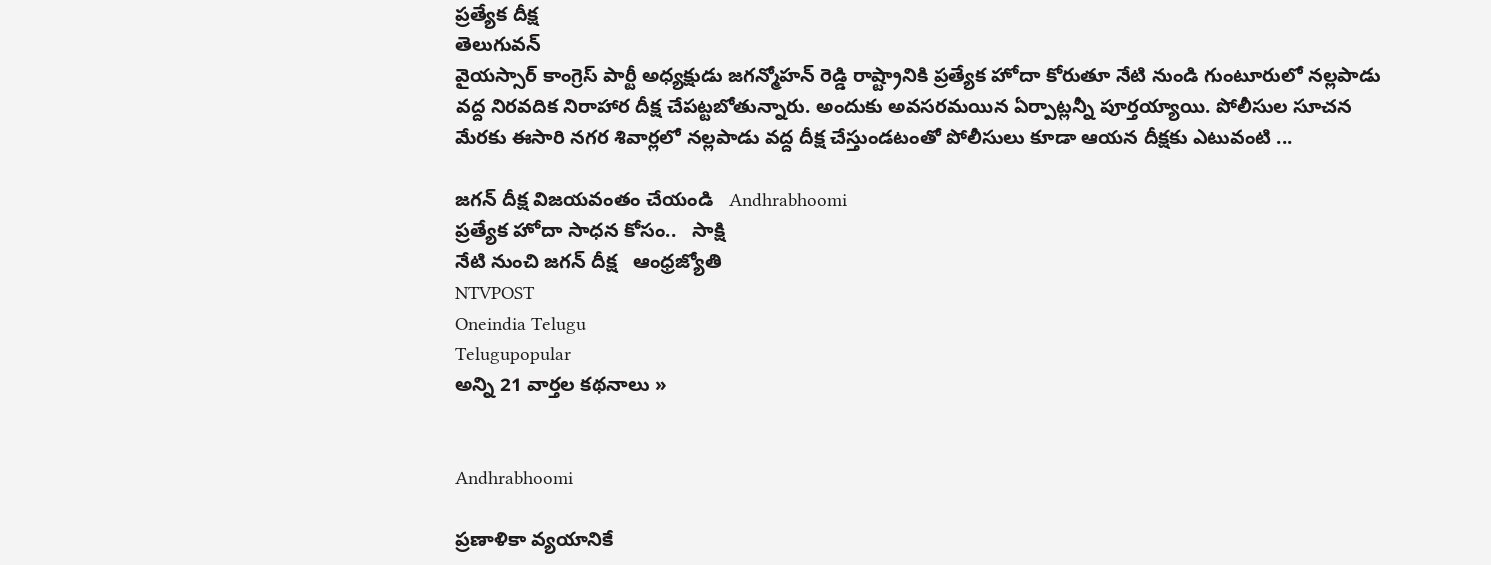ప్రత్యేక దీక్ష
తెలుగువన్
వైయస్సార్ కాంగ్రెస్ పార్టీ అధ్యక్షుడు జగన్మోహన్ రెడ్డి రాష్ట్రానికి ప్రత్యేక హోదా కోరుతూ నేటి నుండి గుంటూరులో నల్లపాడు వద్ద నిరవదిక నిరాహార దీక్ష చేపట్టబోతున్నారు. అందుకు అవసరమయిన ఏర్పాట్లన్నీ పూర్తయ్యాయి. పోలీసుల సూచన మేరకు ఈసారి నగర శివార్లలో నల్లపాడు వద్ద దీక్ష చేస్తుండటంతో పోలీసులు కూడా ఆయన దీక్షకు ఎటువంటి ...

జగన్ దీక్ష విజయవంతం చేయండి   Andhrabhoomi
ప్రత్యేక హోదా సాధన కోసం..   సాక్షి
నేటి నుంచి జగన్‌ దీక్ష   ఆంధ్రజ్యోతి
NTVPOST
Oneindia Telugu
Telugupopular
అన్ని 21 వార్తల కథనాలు »


Andhrabhoomi

ప్రణాళికా వ్యయానికే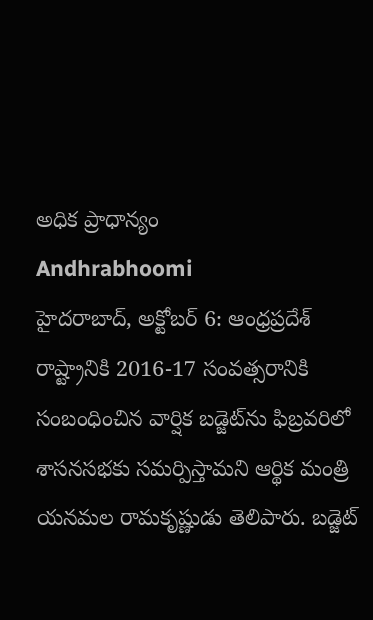అధిక ప్రాధాన్యం
Andhrabhoomi
హైదరాబాద్, అక్టోబర్ 6: ఆంధ్రప్రదేశ్ రాష్ట్రానికి 2016-17 సంవత్సరానికి సంబంధించిన వార్షిక బడ్జెట్‌ను ఫిబ్రవరిలో శాసనసభకు సమర్పిస్తామని ఆర్థిక మంత్రి యనమల రామకృష్ణుడు తెలిపారు. బడ్జెట్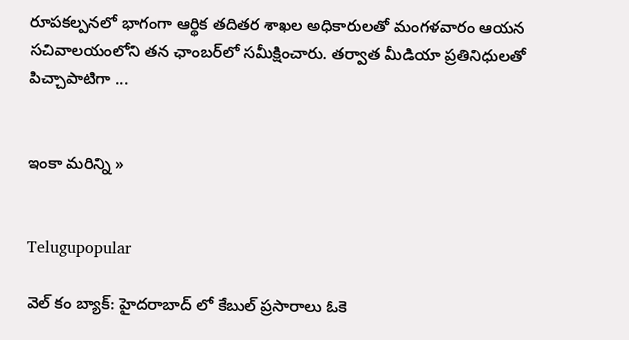రూపకల్పనలో భాగంగా ఆర్థిక తదితర శాఖల అధికారులతో మంగళవారం ఆయన సచివాలయంలోని తన ఛాంబర్‌లో సమీక్షించారు. తర్వాత మీడియా ప్రతినిధులతో పిచ్చాపాటిగా ...


ఇంకా మరిన్ని »


Telugupopular

వెల్ కం బ్యాక్: హైదరాబాద్ లో కేబుల్ ప్రసారాలు ఓకె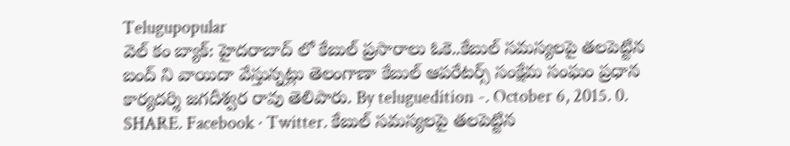Telugupopular
వెల్ కం బ్యాక్: హైదరాబాద్ లో కేబుల్ ప్రసారాలు ఓకె..కేబుల్ సమస్యలపై తలపెట్టిన బంద్ ని వాయిదా వేస్తున్నట్లు తెలంగాణా కేబుల్ ఆపరేటర్స్ సంక్షేమ సంఘం ప్రధాన కార్యదర్శి జగదీశ్వర రావు తెలిపారు. By teluguedition -. October 6, 2015. 0. SHARE. Facebook · Twitter. కేబుల్ సమస్యలపై తలపెట్టిన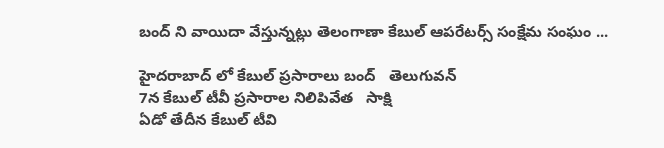బంద్ ని వాయిదా వేస్తున్నట్లు తెలంగాణా కేబుల్ ఆపరేటర్స్ సంక్షేమ సంఘం ...

హైదరాబాద్ లో కేబుల్ ప్రసారాలు బంద్   తెలుగువన్
7న కేబుల్ టీవీ ప్రసారాల నిలిపివేత   సాక్షి
ఏడో తేదీన కేబుల్ టీవి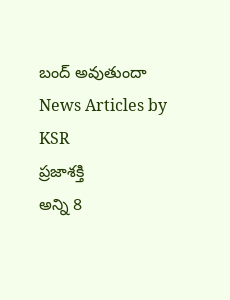బంద్ అవుతుందా   News Articles by KSR
ప్రజాశక్తి
అన్ని 8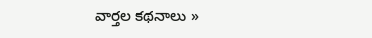వార్తల కథనాలు »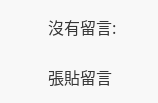沒有留言:

張貼留言